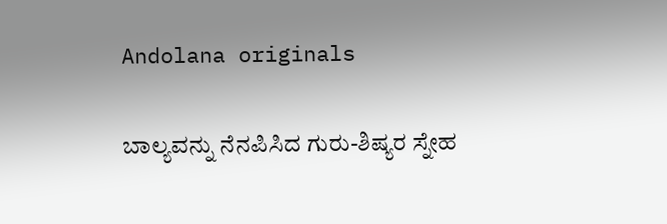Andolana originals

ಬಾಲ್ಯವನ್ನು ನೆನಪಿಸಿದ ಗುರು-ಶಿಷ್ಯರ ಸ್ನೇಹ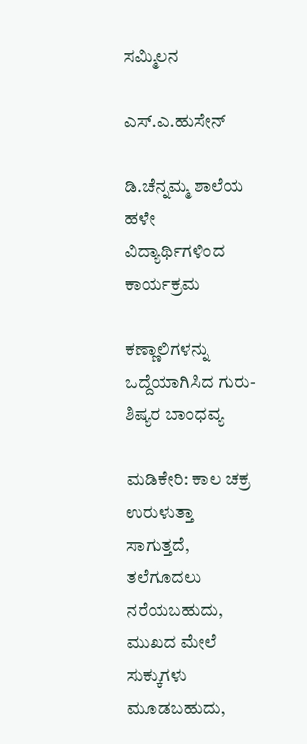ಸಮ್ಮಿಲನ

ಎಸ್.ಎ.ಹುಸೇನ್

ಡಿ.ಚೆನ್ನಮ್ಮ ಶಾಲೆಯ ಹಳೇ ವಿದ್ಯಾರ್ಥಿಗಳಿಂದ ಕಾರ್ಯಕ್ರಮ

ಕಣ್ಣಾಲಿಗಳನ್ನು ಒದ್ದೆಯಾಗಿಸಿದ ಗುರು-ಶಿಷ್ಯರ ಬಾಂಧವ್ಯ

ಮಡಿಕೇರಿ: ಕಾಲ ಚಕ್ರ ಉರುಳುತ್ತಾ ಸಾಗುತ್ತದೆ, ತಲೆಗೂದಲು ನರೆಯಬಹುದು, ಮುಖದ ಮೇಲೆ ಸುಕ್ಕುಗಳು ಮೂಡಬಹುದು,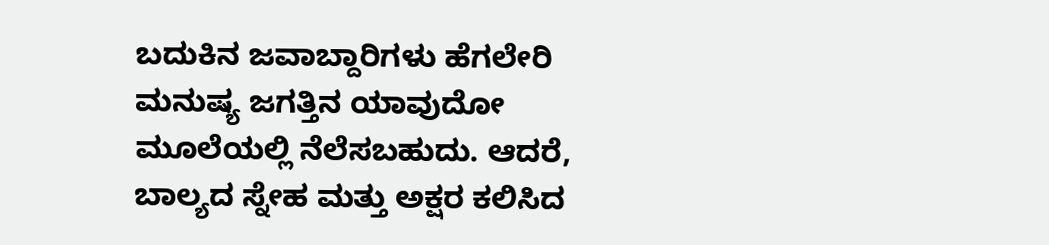ಬದುಕಿನ ಜವಾಬ್ದಾರಿಗಳು ಹೆಗಲೇರಿ ಮನುಷ್ಯ ಜಗತ್ತಿನ ಯಾವುದೋ ಮೂಲೆಯಲ್ಲಿ ನೆಲೆಸಬಹುದು. ಆದರೆ, ಬಾಲ್ಯದ ಸ್ನೇಹ ಮತ್ತು ಅಕ್ಷರ ಕಲಿಸಿದ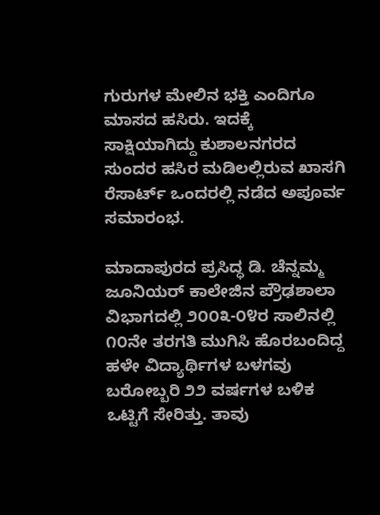ಗುರುಗಳ ಮೇಲಿನ ಭಕ್ತಿ ಎಂದಿಗೂ ಮಾಸದ ಹಸಿರು. ಇದಕ್ಕೆ ಸಾಕ್ಷಿಯಾಗಿದ್ದು ಕುಶಾಲನಗರದ ಸುಂದರ ಹಸಿರ ಮಡಿಲಲ್ಲಿರುವ ಖಾಸಗಿ ರೆಸಾರ್ಟ್ ಒಂದರಲ್ಲಿ ನಡೆದ ಅಪೂರ್ವ ಸಮಾರಂಭ.

ಮಾದಾಪುರದ ಪ್ರಸಿದ್ಧ ಡಿ. ಚೆನ್ನಮ್ಮ ಜೂನಿಯರ್ ಕಾಲೇಜಿನ ಪ್ರೌಢಶಾಲಾ ವಿಭಾಗದಲ್ಲಿ ೨೦೦೩-೦೪ರ ಸಾಲಿನಲ್ಲಿ ೧೦ನೇ ತರಗತಿ ಮುಗಿಸಿ ಹೊರಬಂದಿದ್ದ ಹಳೇ ವಿದ್ಯಾರ್ಥಿಗಳ ಬಳಗವು ಬರೋಬ್ಬರಿ ೨೨ ವರ್ಷಗಳ ಬಳಿಕ ಒಟ್ಟಿಗೆ ಸೇರಿತ್ತು. ತಾವು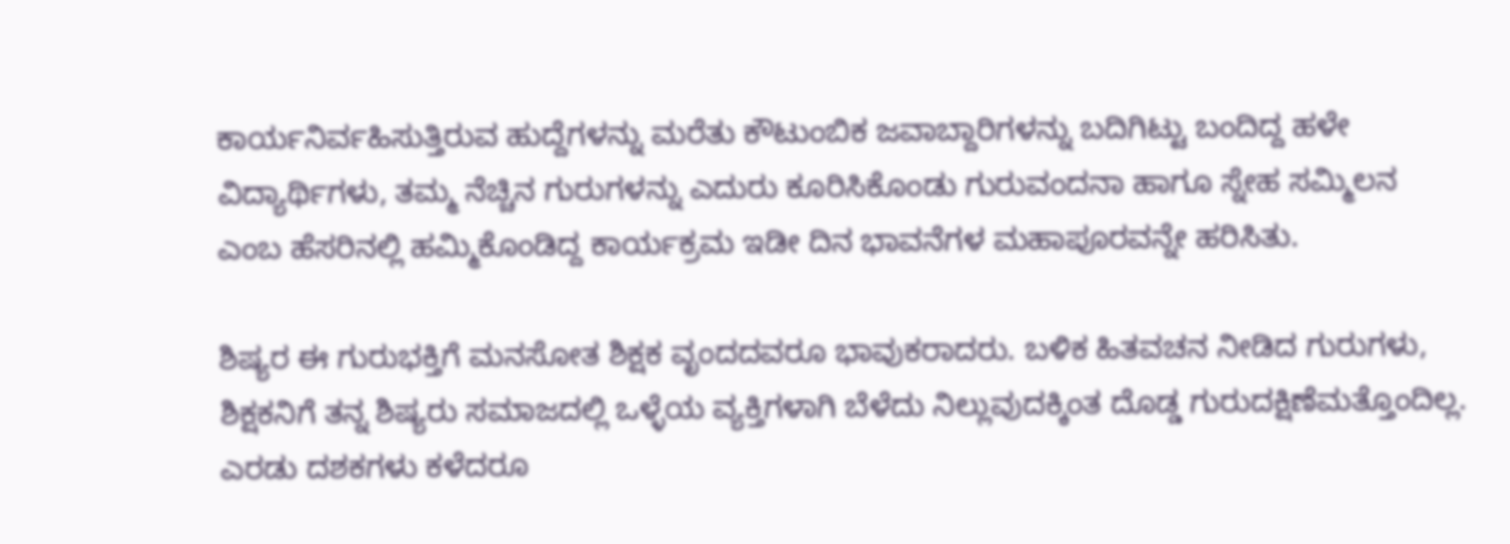ಕಾರ್ಯನಿರ್ವಹಿಸುತ್ತಿರುವ ಹುದ್ದೆಗಳನ್ನು ಮರೆತು ಕೌಟುಂಬಿಕ ಜವಾಬ್ದಾರಿಗಳನ್ನು ಬದಿಗಿಟ್ಟು ಬಂದಿದ್ದ ಹಳೇ ವಿದ್ಯಾರ್ಥಿಗಳು, ತಮ್ಮ ನೆಚ್ಚಿನ ಗುರುಗಳನ್ನು ಎದುರು ಕೂರಿಸಿಕೊಂಡು ಗುರುವಂದನಾ ಹಾಗೂ ಸ್ನೇಹ ಸಮ್ಮಿಲನ ಎಂಬ ಹೆಸರಿನಲ್ಲಿ ಹಮ್ಮಿಕೊಂಡಿದ್ದ ಕಾರ್ಯಕ್ರಮ ಇಡೀ ದಿನ ಭಾವನೆಗಳ ಮಹಾಪೂರವನ್ನೇ ಹರಿಸಿತು.

ಶಿಷ್ಯರ ಈ ಗುರುಭಕ್ತಿಗೆ ಮನಸೋತ ಶಿಕ್ಷಕ ವೃಂದದವರೂ ಭಾವುಕರಾದರು. ಬಳಿಕ ಹಿತವಚನ ನೀಡಿದ ಗುರುಗಳು, ಶಿಕ್ಷಕನಿಗೆ ತನ್ನ ಶಿಷ್ಯರು ಸಮಾಜದಲ್ಲಿ ಒಳ್ಳೆಯ ವ್ಯಕ್ತಿಗಳಾಗಿ ಬೆಳೆದು ನಿಲ್ಲುವುದಕ್ಕಿಂತ ದೊಡ್ಡ ಗುರುದಕ್ಷಿಣೆಮತ್ತೊಂದಿಲ್ಲ. ಎರಡು ದಶಕಗಳು ಕಳೆದರೂ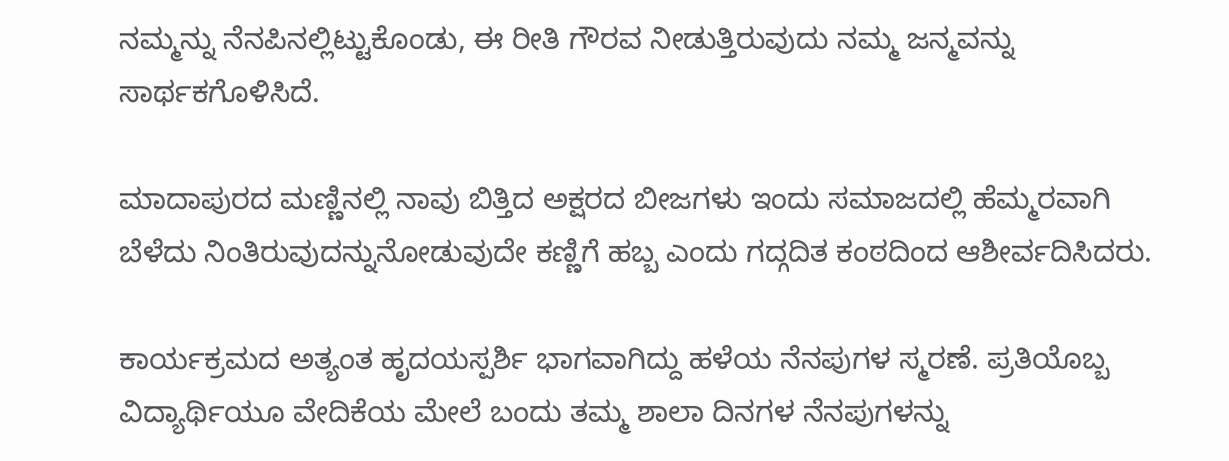ನಮ್ಮನ್ನು ನೆನಪಿನಲ್ಲಿಟ್ಟುಕೊಂಡು, ಈ ರೀತಿ ಗೌರವ ನೀಡುತ್ತಿರುವುದು ನಮ್ಮ ಜನ್ಮವನ್ನು ಸಾರ್ಥಕಗೊಳಿಸಿದೆ.

ಮಾದಾಪುರದ ಮಣ್ಣಿನಲ್ಲಿ ನಾವು ಬಿತ್ತಿದ ಅಕ್ಷರದ ಬೀಜಗಳು ಇಂದು ಸಮಾಜದಲ್ಲಿ ಹೆಮ್ಮರವಾಗಿ ಬೆಳೆದು ನಿಂತಿರುವುದನ್ನುನೋಡುವುದೇ ಕಣ್ಣಿಗೆ ಹಬ್ಬ ಎಂದು ಗದ್ಗದಿತ ಕಂಠದಿಂದ ಆಶೀರ್ವದಿಸಿದರು.

ಕಾರ್ಯಕ್ರಮದ ಅತ್ಯಂತ ಹೃದಯಸ್ಪರ್ಶಿ ಭಾಗವಾಗಿದ್ದು ಹಳೆಯ ನೆನಪುಗಳ ಸ್ಮರಣೆ. ಪ್ರತಿಯೊಬ್ಬ ವಿದ್ಯಾರ್ಥಿಯೂ ವೇದಿಕೆಯ ಮೇಲೆ ಬಂದು ತಮ್ಮ ಶಾಲಾ ದಿನಗಳ ನೆನಪುಗಳನ್ನು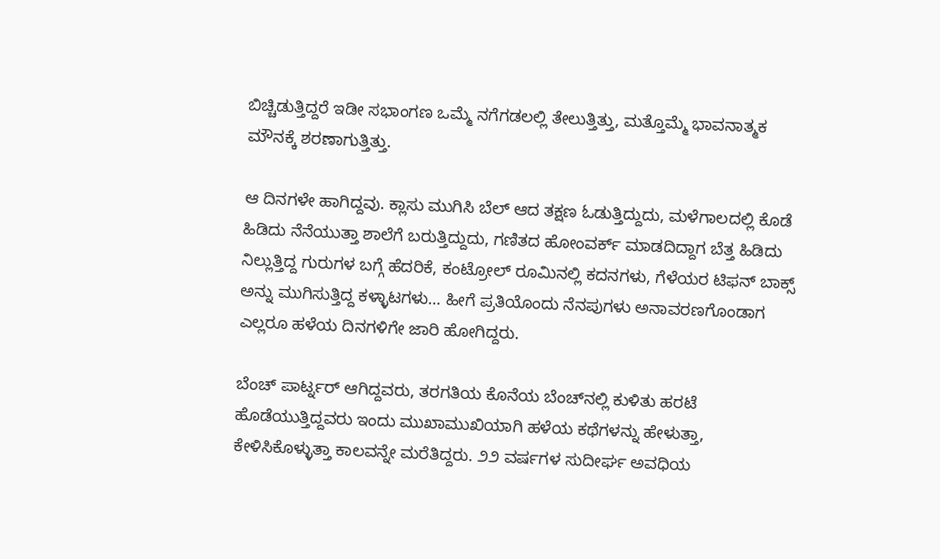ಬಿಚ್ಚಿಡುತ್ತಿದ್ದರೆ ಇಡೀ ಸಭಾಂಗಣ ಒಮ್ಮೆ ನಗೆಗಡಲಲ್ಲಿ ತೇಲುತ್ತಿತ್ತು, ಮತ್ತೊಮ್ಮೆ ಭಾವನಾತ್ಮಕ ಮೌನಕ್ಕೆ ಶರಣಾಗುತ್ತಿತ್ತು.

ಆ ದಿನಗಳೇ ಹಾಗಿದ್ದವು. ಕ್ಲಾಸು ಮುಗಿಸಿ ಬೆಲ್ ಆದ ತಕ್ಷಣ ಓಡುತ್ತಿದ್ದುದು, ಮಳೆಗಾಲದಲ್ಲಿ ಕೊಡೆ ಹಿಡಿದು ನೆನೆಯುತ್ತಾ ಶಾಲೆಗೆ ಬರುತ್ತಿದ್ದುದು, ಗಣಿತದ ಹೋಂವರ್ಕ್ ಮಾಡದಿದ್ದಾಗ ಬೆತ್ತ ಹಿಡಿದು ನಿಲ್ಲುತ್ತಿದ್ದ ಗುರುಗಳ ಬಗ್ಗೆ ಹೆದರಿಕೆ, ಕಂಟ್ರೋಲ್ ರೂಮಿನಲ್ಲಿ ಕದನಗಳು, ಗೆಳೆಯರ ಟಿಫನ್ ಬಾಕ್ಸ್ ಅನ್ನು ಮುಗಿಸುತ್ತಿದ್ದ ಕಳ್ಳಾಟಗಳು… ಹೀಗೆ ಪ್ರತಿಯೊಂದು ನೆನಪುಗಳು ಅನಾವರಣಗೊಂಡಾಗ ಎಲ್ಲರೂ ಹಳೆಯ ದಿನಗಳಿಗೇ ಜಾರಿ ಹೋಗಿದ್ದರು.

ಬೆಂಚ್ ಪಾರ್ಟ್ನರ್ ಆಗಿದ್ದವರು, ತರಗತಿಯ ಕೊನೆಯ ಬೆಂಚ್‌ನಲ್ಲಿ ಕುಳಿತು ಹರಟೆ ಹೊಡೆಯುತ್ತಿದ್ದವರು ಇಂದು ಮುಖಾಮುಖಿಯಾಗಿ ಹಳೆಯ ಕಥೆಗಳನ್ನು ಹೇಳುತ್ತಾ, ಕೇಳಿಸಿಕೊಳ್ಳುತ್ತಾ ಕಾಲವನ್ನೇ ಮರೆತಿದ್ದರು. ೨೨ ವರ್ಷಗಳ ಸುದೀರ್ಘ ಅವಧಿಯ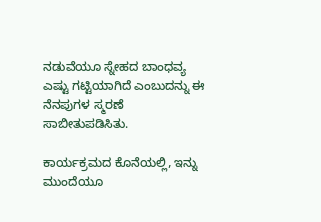ನಡುವೆಯೂ ಸ್ನೇಹದ ಬಾಂಧವ್ಯ ಎಷ್ಟು ಗಟ್ಟಿಯಾಗಿದೆ ಎಂಬುದನ್ನು ಈ ನೆನಪುಗಳ ಸ್ಮರಣೆ ಸಾಬೀತುಪಡಿಸಿತು.

ಕಾರ್ಯಕ್ರಮದ ಕೊನೆಯಲ್ಲಿ, ಇನ್ನು ಮುಂದೆಯೂ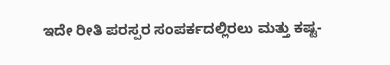ಇದೇ ರೀತಿ ಪರಸ್ಪರ ಸಂಪರ್ಕದಲ್ಲಿರಲು ಮತ್ತು ಕಷ್ಟ-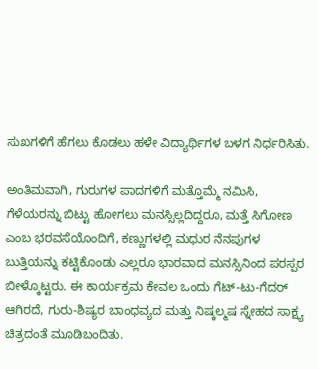ಸುಖಗಳಿಗೆ ಹೆಗಲು ಕೊಡಲು ಹಳೇ ವಿದ್ಯಾರ್ಥಿಗಳ ಬಳಗ ನಿರ್ಧರಿಸಿತು.

ಅಂತಿಮವಾಗಿ, ಗುರುಗಳ ಪಾದಗಳಿಗೆ ಮತ್ತೊಮ್ಮೆ ನಮಿಸಿ, ಗೆಳೆಯರನ್ನು ಬಿಟ್ಟು ಹೋಗಲು ಮನಸ್ಸಿಲ್ಲದಿದ್ದರೂ, ಮತ್ತೆ ಸಿಗೋಣ ಎಂಬ ಭರವಸೆಯೊಂದಿಗೆ, ಕಣ್ಣುಗಳಲ್ಲಿ ಮಧುರ ನೆನಪುಗಳ ಬುತ್ತಿಯನ್ನು ಕಟ್ಟಿಕೊಂಡು ಎಲ್ಲರೂ ಭಾರವಾದ ಮನಸ್ಸಿನಿಂದ ಪರಸ್ಪರ ಬೀಳ್ಕೊಟ್ಟರು. ಈ ಕಾರ್ಯಕ್ರಮ ಕೇವಲ ಒಂದು ಗೆಟ್-ಟು-ಗೆದರ್ ಆಗಿರದೆ, ಗುರು-ಶಿಷ್ಯರ ಬಾಂಧವ್ಯದ ಮತ್ತು ನಿಷ್ಕಲ್ಮಷ ಸ್ನೇಹದ ಸಾಕ್ಷ್ಯ ಚಿತ್ರದಂತೆ ಮೂಡಿಬಂದಿತು.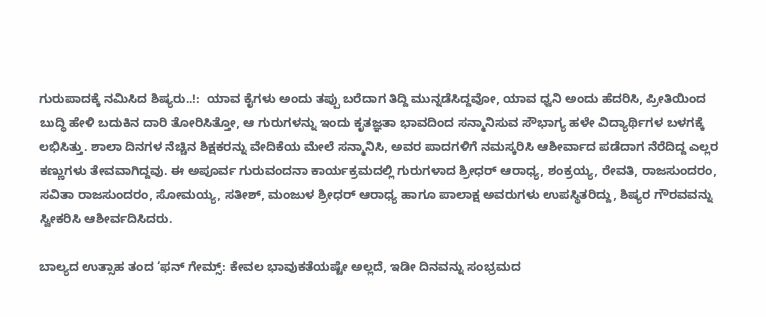ಗುರುಪಾದಕ್ಕೆ ನಮಿಸಿದ ಶಿಷ್ಯರು..!:  ಯಾವ ಕೈಗಳು ಅಂದು ತಪ್ಪು ಬರೆದಾಗ ತಿದ್ದಿ ಮುನ್ನಡೆಸಿದ್ದವೋ, ಯಾವ ಧ್ವನಿ ಅಂದು ಹೆದರಿಸಿ, ಪ್ರೀತಿಯಿಂದ ಬುದ್ಧಿ ಹೇಳಿ ಬದುಕಿನ ದಾರಿ ತೋರಿಸಿತ್ತೋ, ಆ ಗುರುಗಳನ್ನು ಇಂದು ಕೃತಜ್ಞತಾ ಭಾವದಿಂದ ಸನ್ಮಾನಿಸುವ ಸೌಭಾಗ್ಯ ಹಳೇ ವಿದ್ಯಾರ್ಥಿಗಳ ಬಳಗಕ್ಕೆ ಲಭಿಸಿತ್ತು. ಶಾಲಾ ದಿನಗಳ ನೆಚ್ಚಿನ ಶಿಕ್ಷಕರನ್ನು ವೇದಿಕೆಯ ಮೇಲೆ ಸನ್ಮಾನಿಸಿ, ಅವರ ಪಾದಗಳಿಗೆ ನಮಸ್ಕರಿಸಿ ಆಶೀರ್ವಾದ ಪಡೆದಾಗ ನೆರೆದಿದ್ದ ಎಲ್ಲರ ಕಣ್ಣುಗಳು ತೇವವಾಗಿದ್ದವು. ಈ ಅಪೂರ್ವ ಗುರುವಂದನಾ ಕಾರ್ಯಕ್ರಮದಲ್ಲಿ ಗುರುಗಳಾದ ಶ್ರೀಧರ್ ಆರಾಧ್ಯ, ಶಂಕ್ರಯ್ಯ, ರೇವತಿ, ರಾಜಸುಂದರಂ, ಸವಿತಾ ರಾಜಸುಂದರಂ, ಸೋಮಯ್ಯ, ಸತೀಶ್, ಮಂಜುಳ ಶ್ರೀಧರ್ ಆರಾಧ್ಯ ಹಾಗೂ ಪಾಲಾಕ್ಷ ಅವರುಗಳು ಉಪಸ್ಥಿತರಿದ್ದು, ಶಿಷ್ಯರ ಗೌರವವನ್ನು ಸ್ವೀಕರಿಸಿ ಆಶೀರ್ವದಿಸಿದರು.

ಬಾಲ್ಯದ ಉತ್ಸಾಹ ತಂದ ‘ಫನ್ ಗೇಮ್ಸ್: ಕೇವಲ ಭಾವುಕತೆಯಷ್ಟೇ ಅಲ್ಲದೆ, ಇಡೀ ದಿನವನ್ನು ಸಂಭ್ರಮದ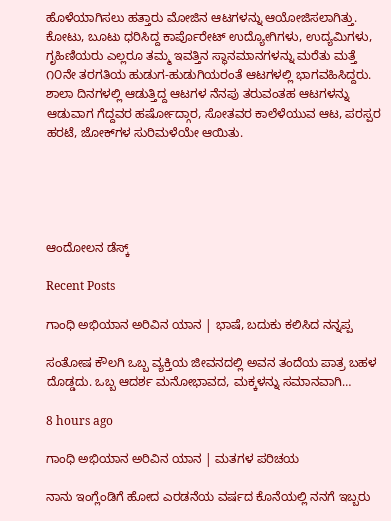ಹೊಳೆಯಾಗಿಸಲು ಹತ್ತಾರು ಮೋಜಿನ ಆಟಗಳನ್ನು ಆಯೋಜಿಸಲಾಗಿತ್ತು. ಕೋಟು, ಬೂಟು ಧರಿಸಿದ್ದ ಕಾರ್ಪೊರೇಟ್ ಉದ್ಯೋಗಿಗಳು, ಉದ್ಯಮಿಗಳು, ಗೃಹಿಣಿಯರು ಎಲ್ಲರೂ ತಮ್ಮ ಇವತ್ತಿನ ಸ್ಥಾನಮಾನಗಳನ್ನು ಮರೆತು ಮತ್ತೆ ೧೦ನೇ ತರಗತಿಯ ಹುಡುಗ-ಹುಡುಗಿಯರಂತೆ ಆಟಗಳಲ್ಲಿ ಭಾಗವಹಿಸಿದ್ದರು. ಶಾಲಾ ದಿನಗಳಲ್ಲಿ ಆಡುತ್ತಿದ್ದ ಆಟಗಳ ನೆನಪು ತರುವಂತಹ ಆಟಗಳನ್ನು ಆಡುವಾಗ ಗೆದ್ದವರ ಹರ್ಷೋದ್ಗಾರ, ಸೋತವರ ಕಾಲೆಳೆಯುವ ಆಟ, ಪರಸ್ಪರ ಹರಟೆ, ಜೋಕ್‌ಗಳ ಸುರಿಮಳೆಯೇ ಆಯಿತು.





ಆಂದೋಲನ ಡೆಸ್ಕ್

Recent Posts

ಗಾಂಧಿ ಅಭಿಯಾನ ಅರಿವಿನ ಯಾನ | ಭಾಷೆ, ಬದುಕು ಕಲಿಸಿದ ನನ್ನಪ್ಪ

ಸಂತೋಷ ಕೌಲಗಿ ಒಬ್ಬ ವ್ಯಕ್ತಿಯ ಜೀವನದಲ್ಲಿ ಅವನ ತಂದೆಯ ಪಾತ್ರ ಬಹಳ ದೊಡ್ಡದು. ಒಬ್ಬ ಆದರ್ಶ ಮನೋಭಾವದ, ಮಕ್ಕಳನ್ನು ಸಮಾನವಾಗಿ…

8 hours ago

ಗಾಂಧಿ ಅಭಿಯಾನ ಅರಿವಿನ ಯಾನ | ಮತಗಳ ಪರಿಚಯ

ನಾನು ಇಂಗ್ಲೆಂಡಿಗೆ ಹೋದ ಎರಡನೆಯ ವರ್ಷದ ಕೊನೆಯಲ್ಲಿ ನನಗೆ ಇಬ್ಬರು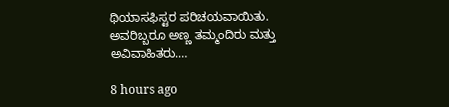ಥಿಯಾಸಫಿಸ್ಟರ ಪರಿಚಯವಾಯಿತು. ಅವರಿಬ್ಬರೂ ಅಣ್ಣ ತಮ್ಮಂದಿರು ಮತ್ತು ಅವಿವಾಹಿತರು.…

8 hours ago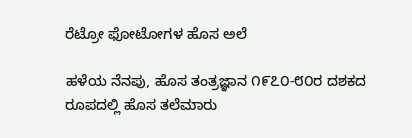ರೆಟ್ರೋ ಫೋಟೋಗಳ ಹೊಸ ಅಲೆ

ಹಳೆಯ ನೆನಪು, ಹೊಸ ತಂತ್ರಜ್ಞಾನ ೧೯೭೦-೮೦ರ ದಶಕದ ರೂಪದಲ್ಲಿ ಹೊಸ ತಲೆಮಾರು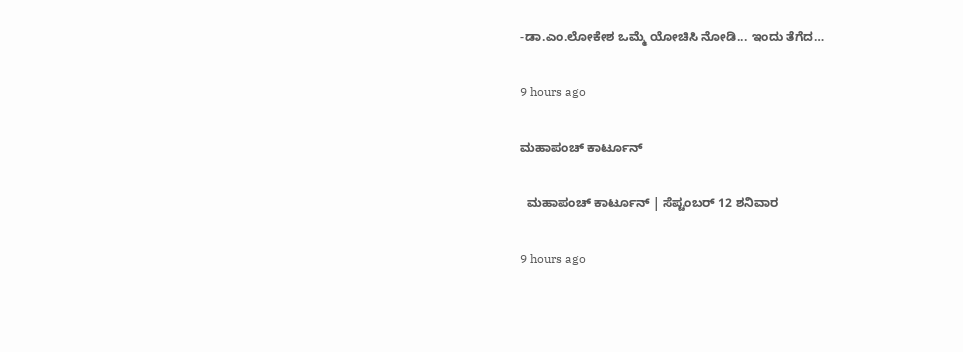-ಡಾ.ಎಂ.ಲೋಕೇಶ ಒಮ್ಮೆ ಯೋಚಿಸಿ ನೋಡಿ... ಇಂದು ತೆಗೆದ…

9 hours ago

ಮಹಾಪಂಚ್‌ ಕಾರ್ಟೂನ್‌

  ಮಹಾಪಂಚ್‌ ಕಾರ್ಟೂನ್‌ | ಸೆಪ್ಟಂಬರ್‌ 12 ಶನಿವಾರ

9 hours ago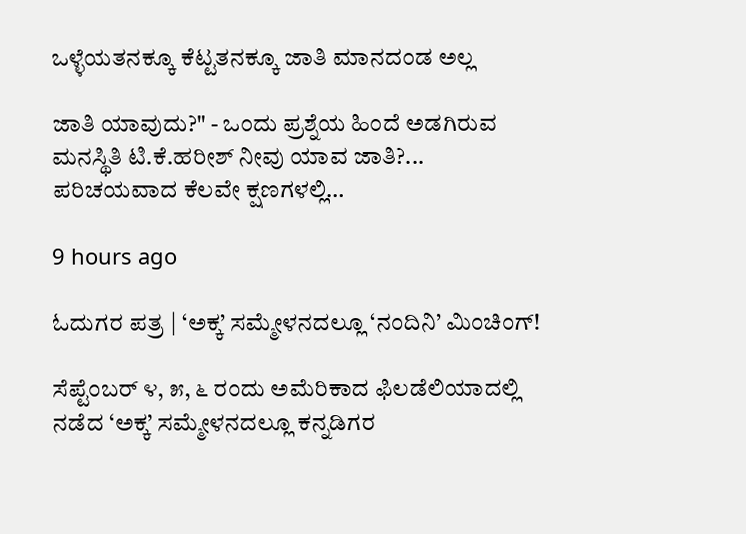ಒಳ್ಳೆಯತನಕ್ಕೂ ಕೆಟ್ಟತನಕ್ಕೂ ಜಾತಿ ಮಾನದಂಡ ಅಲ್ಲ

ಜಾತಿ ಯಾವುದು?" - ಒಂದು ಪ್ರಶ್ನೆಯ ಹಿಂದೆ ಅಡಗಿರುವ ಮನಸ್ಥಿತಿ ಟಿ.ಕೆ.ಹರೀಶ್ ನೀವು ಯಾವ ಜಾತಿ?... ಪರಿಚಯವಾದ ಕೆಲವೇ ಕ್ಷಣಗಳಲ್ಲಿ…

9 hours ago

ಓದುಗರ ಪತ್ರ | ‘ಅಕ್ಕ’ ಸಮ್ಮೇಳನದಲ್ಲೂ ‘ನಂದಿನಿ’ ಮಿಂಚಿಂಗ್!

ಸೆಪ್ಟೆಂಬರ್ ೪, ೫, ೬ ರಂದು ಅಮೆರಿಕಾದ ಫಿಲಡೆಲಿಯಾದಲ್ಲಿ ನಡೆದ ‘ಅಕ್ಕ’ ಸಮ್ಮೇಳನದಲ್ಲೂ ಕನ್ನಡಿಗರ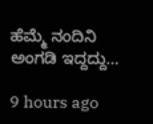ಹೆಮ್ಮೆ ನಂದಿನಿ ಅಂಗಡಿ ಇದ್ದದ್ದು…

9 hours ago